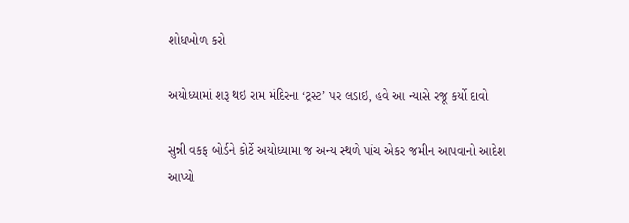શોધખોળ કરો

અયોધ્યામાં શરૂ થઇ રામ મંદિરના ‘ટ્રસ્ટ’ પર લડાઇ, હવે આ ન્યાસે રજૂ કર્યો દાવો

સુન્ની વકફ બોર્ડને કોર્ટે અયોધ્યામા જ અન્ય સ્થળે પાંચ એકર જમીન આપવાનો આદેશ આપ્યો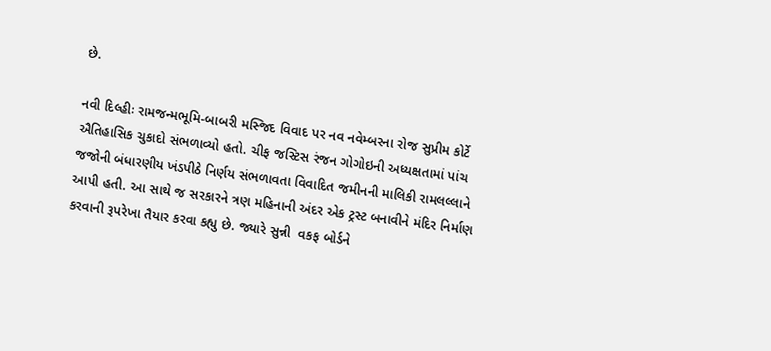છે.

નવી દિલ્હીઃ રામજન્મભૂમિ-બાબરી મસ્જિદ વિવાદ પર નવ નવેમ્બરના રોજ સુપ્રીમ કોર્ટે ઐતિહાસિક ચુકાદો સંભળાવ્યો હતો. ચીફ જસ્ટિસ રંજન ગોગોઇની અધ્યક્ષતામાં પાંચ જજોની બંધારણીય ખંડપીઠે નિર્ણય સંભળાવતા વિવાદિત જમીનની માલિકી રામલલ્લાને આપી હતી. આ સાથે જ સરકારને ત્રણ મહિનાની અંદર એક ટ્રસ્ટ બનાવીને મંદિર નિર્માણ કરવાની રૂપરેખા તૈયાર કરવા કહ્યુ છે. જ્યારે સુન્ની  વકફ બોર્ડને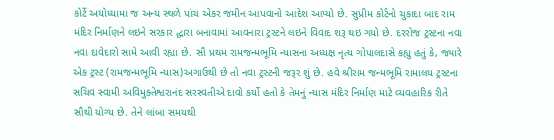કોર્ટે અયોધ્યામા જ અન્ય સ્થળે પાંચ એકર જમીન આપવાનો આદેશ આપ્યો છે. સુપ્રીમ કોર્ટનો ચુકાદા બાદ રામ મંદિર નિર્માણને લઇને સરકાર દ્ધારા બનાવામાં આવનારા ટ્રસ્ટને લઇને વિવાદ શરૂ થઇ ગયો છે. દરરોજ ટ્રસ્ટના નવા નવા દાવેદારો સામે આવી રહ્યા છે. સૌ પ્રથમ રામજન્મભૂમિ ન્યાસના અધ્યક્ષ નૃત્ય ગોપાલદાસે કહ્યુ હતું કે, જ્યારે એક ટ્રસ્ટ (રામજન્મભૂમિ ન્યાસ)અગાઉથી છે તો નવા ટ્રસ્ટની જરૂર શું છે. હવે શ્રીરામ જન્મભૂમિ રામાલય ટ્રસ્ટના સચિવ સ્વામી અવિમુક્તેશ્વરાનંદ સરસ્વતીએ દાવો કર્યો હતો કે તેમનું ન્યાસ મંદિર નિર્માણ માટે વ્યવહારિક રીતે સૌથી યોગ્ય છે. તેને લાંબા સમયથી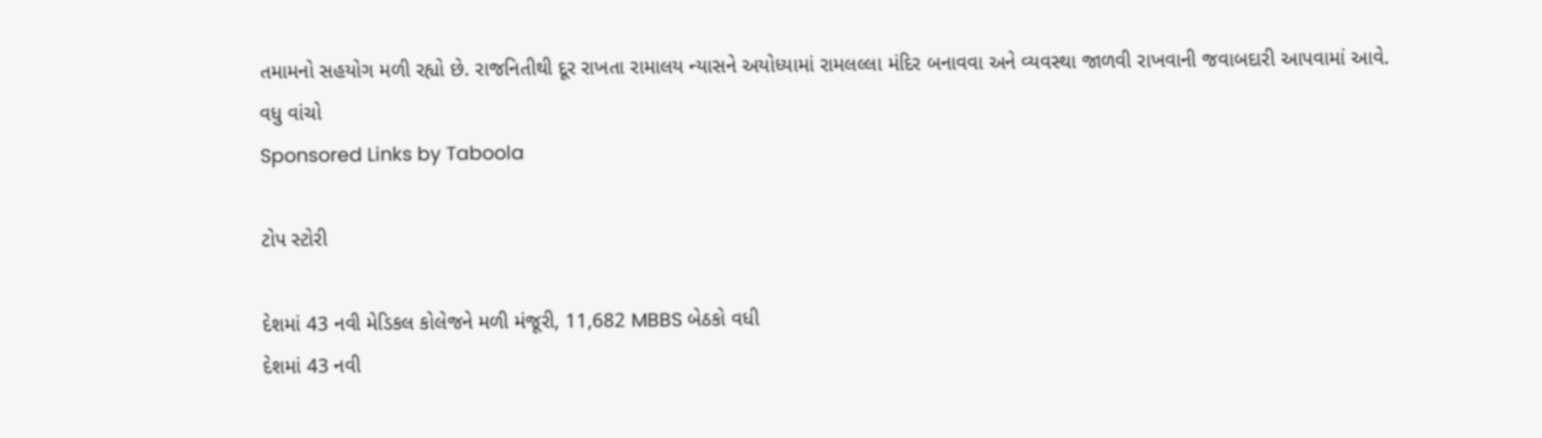તમામનો સહયોગ મળી રહ્યો છે. રાજનિતીથી દૂર રાખતા રામાલય ન્યાસને અયોધ્યામાં રામલલ્લા મંદિર બનાવવા અને વ્યવસ્થા જાળવી રાખવાની જવાબદારી આપવામાં આવે.
વધુ વાંચો
Sponsored Links by Taboola

ટોપ સ્ટોરી

દેશમાં 43 નવી મેડિકલ કોલેજને મળી મંજૂરી, 11,682 MBBS બેઠકો વધી
દેશમાં 43 નવી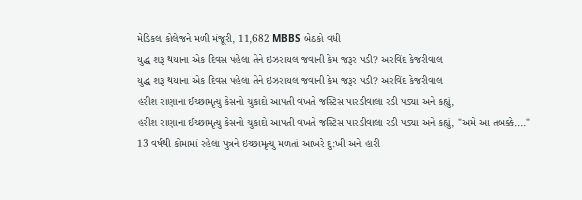મેડિકલ કોલેજને મળી મંજૂરી, 11,682 MBBS બેઠકો વધી
યુદ્ધ શરૂ થયાના એક દિવસ પહેલા તેને ઇઝરાયલ જવાની કેમ જરૂર પડી? અરવિંદ કેજરીવાલ
યુદ્ધ શરૂ થયાના એક દિવસ પહેલા તેને ઇઝરાયલ જવાની કેમ જરૂર પડી? અરવિંદ કેજરીવાલ
હરીશ રાણાના ઈચ્છામૃત્યુ કેસનો ચુકાદો આપતી વખતે જસ્ટિસ પારડીવાલા રડી પડ્યા અને કહ્યું,
હરીશ રાણાના ઈચ્છામૃત્યુ કેસનો ચુકાદો આપતી વખતે જસ્ટિસ પારડીવાલા રડી પડ્યા અને કહ્યું, "અમે આ તબક્કે...."
13 વર્ષથી કોમામાં રહેલા પુત્રને ઇચ્છામૃત્યુ મળતાં આખરે દુ:ખી અને હારી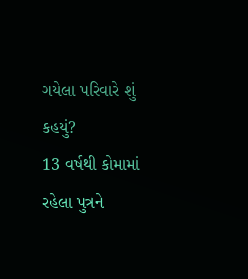ગયેલા પરિવારે શું કહયું?
13 વર્ષથી કોમામાં રહેલા પુત્રને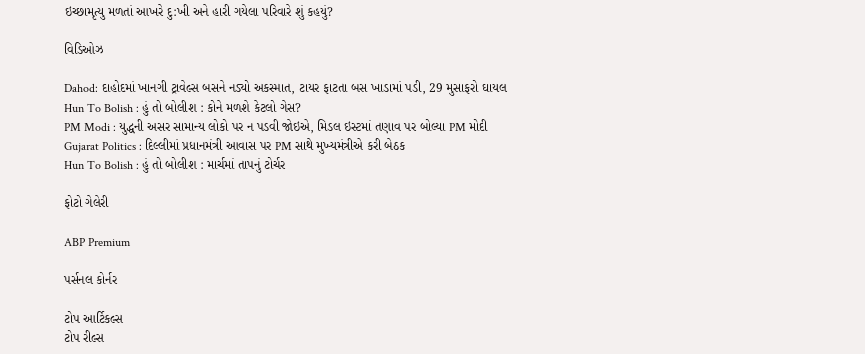ઇચ્છામૃત્યુ મળતાં આખરે દુ:ખી અને હારી ગયેલા પરિવારે શું કહયું?

વિડિઓઝ

Dahod: દાહોદમાં ખાનગી ટ્રાવેલ્સ બસને નડ્યો અકસ્માત, ટાયર ફાટતા બસ ખાડામાં પડી, 29 મુસાફરો ઘાયલ
Hun To Bolish : હું તો બોલીશ : કોને મળશે કેટલો ગેસ?
PM Modi : યુદ્ધની અસર સામાન્ય લોકો પર ન પડવી જોઇએ, મિડલ ઇસ્ટમાં તણાવ પર બોલ્યા PM મોદી
Gujarat Politics : દિલ્લીમાં પ્રધાનમંત્રી આવાસ પર PM સાથે મુખ્યમંત્રીએ કરી બેઠક
Hun To Bolish : હું તો બોલીશ : માર્ચમાં તાપનું ટોર્ચર

ફોટો ગેલેરી

ABP Premium

પર્સનલ કોર્નર

ટોપ આર્ટિકલ્સ
ટોપ રીલ્સ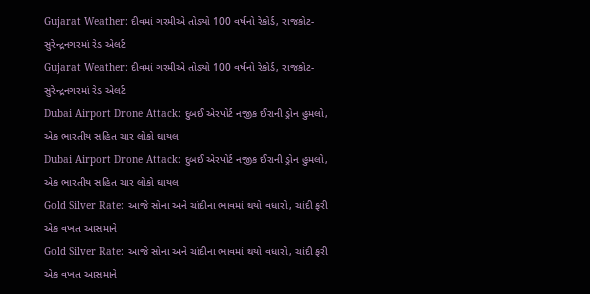Gujarat Weather: દીવમાં ગરમીએ તોડ્યો 100 વર્ષનો રેકોર્ડ, રાજકોટ-સુરેન્દ્રનગરમાં રેડ એલર્ટ
Gujarat Weather: દીવમાં ગરમીએ તોડ્યો 100 વર્ષનો રેકોર્ડ, રાજકોટ-સુરેન્દ્રનગરમાં રેડ એલર્ટ
Dubai Airport Drone Attack: દુબઈ એરપોર્ટ નજીક ઈરાની ડ્રોન હુમલો, એક ભારતીય સહિત ચાર લોકો ઘાયલ
Dubai Airport Drone Attack: દુબઈ એરપોર્ટ નજીક ઈરાની ડ્રોન હુમલો, એક ભારતીય સહિત ચાર લોકો ઘાયલ
Gold Silver Rate: આજે સોના અને ચાંદીના ભાવમાં થયો વધારો, ચાંદી ફરી એક વખત આસમાને
Gold Silver Rate: આજે સોના અને ચાંદીના ભાવમાં થયો વધારો, ચાંદી ફરી એક વખત આસમાને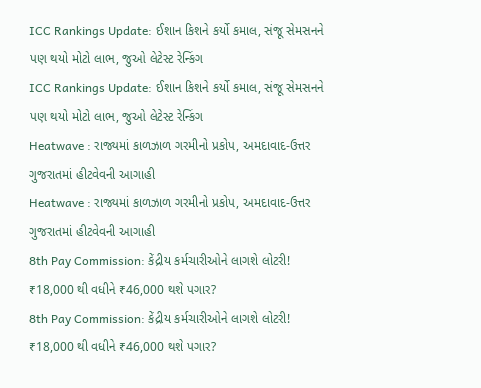ICC Rankings Update: ઈશાન કિશને કર્યો કમાલ, સંજૂ સેમસનને પણ થયો મોટો લાભ, જુઓ લેટેસ્ટ રેન્કિંગ
ICC Rankings Update: ઈશાન કિશને કર્યો કમાલ, સંજૂ સેમસનને પણ થયો મોટો લાભ, જુઓ લેટેસ્ટ રેન્કિંગ
Heatwave : રાજ્યમાં કાળઝાળ ગરમીનો પ્રકોપ, અમદાવાદ-ઉત્તર ગુજરાતમાં હીટવેવની આગાહી
Heatwave : રાજ્યમાં કાળઝાળ ગરમીનો પ્રકોપ, અમદાવાદ-ઉત્તર ગુજરાતમાં હીટવેવની આગાહી
8th Pay Commission: કેંદ્રીય કર્મચારીઓને લાગશે લોટરી! ₹18,000 થી વધીને ₹46,000 થશે પગાર?
8th Pay Commission: કેંદ્રીય કર્મચારીઓને લાગશે લોટરી! ₹18,000 થી વધીને ₹46,000 થશે પગાર?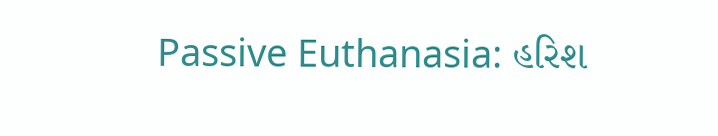Passive Euthanasia: હરિશ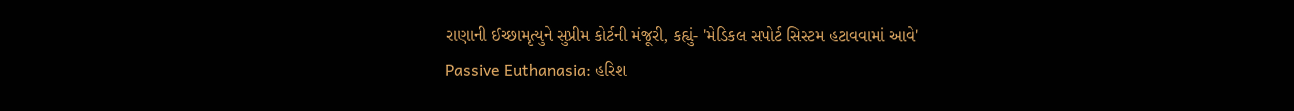રાણાની ઈચ્છામૃત્યુને સુપ્રીમ કોર્ટની મંજૂરી, કહ્યું- 'મેડિકલ સપોર્ટ સિસ્ટમ હટાવવામાં આવે'
Passive Euthanasia: હરિશ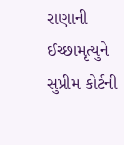રાણાની ઈચ્છામૃત્યુને સુપ્રીમ કોર્ટની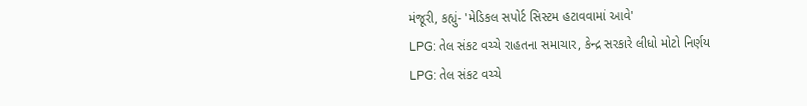મંજૂરી, કહ્યું- 'મેડિકલ સપોર્ટ સિસ્ટમ હટાવવામાં આવે'
LPG: તેલ સંકટ વચ્ચે રાહતના સમાચાર, કેન્દ્ર સરકારે લીધો મોટો નિર્ણય
LPG: તેલ સંકટ વચ્ચે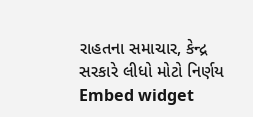રાહતના સમાચાર, કેન્દ્ર સરકારે લીધો મોટો નિર્ણય
Embed widget